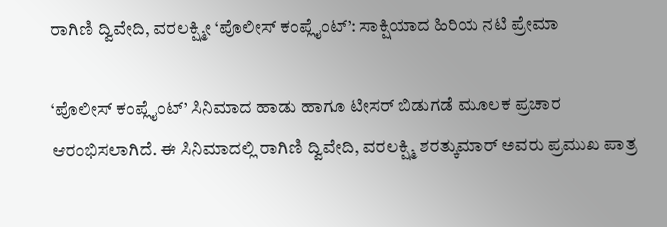ರಾಗಿಣಿ ದ್ವಿವೇದಿ, ವರಲಕ್ಷ್ಮೀ ‘ಪೊಲೀಸ್ ಕಂಪ್ಲೈಂಟ್’: ಸಾಕ್ಷಿಯಾದ ಹಿರಿಯ ನಟಿ ಪ್ರೇಮಾ

‘ಪೊಲೀಸ್ ಕಂಪ್ಲೈಂಟ್’ ಸಿನಿಮಾದ ಹಾಡು ಹಾಗೂ ಟೀಸರ್ ಬಿಡುಗಡೆ ಮೂಲಕ ಪ್ರಚಾರ ಆರಂಭಿಸಲಾಗಿದೆ. ಈ ಸಿನಿಮಾದಲ್ಲಿ ರಾಗಿಣಿ ದ್ವಿವೇದಿ, ವರಲಕ್ಷ್ಮಿ ಶರತ್ಕುಮಾರ್ ಅವರು ಪ್ರಮುಖ ಪಾತ್ರ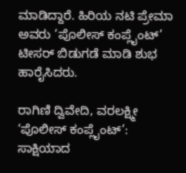ಮಾಡಿದ್ದಾರೆ. ಹಿರಿಯ ನಟಿ ಪ್ರೇಮಾ ಅವರು ‘ಪೊಲೀಸ್ ಕಂಪ್ಲೈಂಟ್’ ಟೀಸರ್ ಬಿಡುಗಡೆ ಮಾಡಿ ಶುಭ ಹಾರೈಸಿದರು.

ರಾಗಿಣಿ ದ್ವಿವೇದಿ, ವರಲಕ್ಷ್ಮೀ ‘ಪೊಲೀಸ್ ಕಂಪ್ಲೈಂಟ್’: ಸಾಕ್ಷಿಯಾದ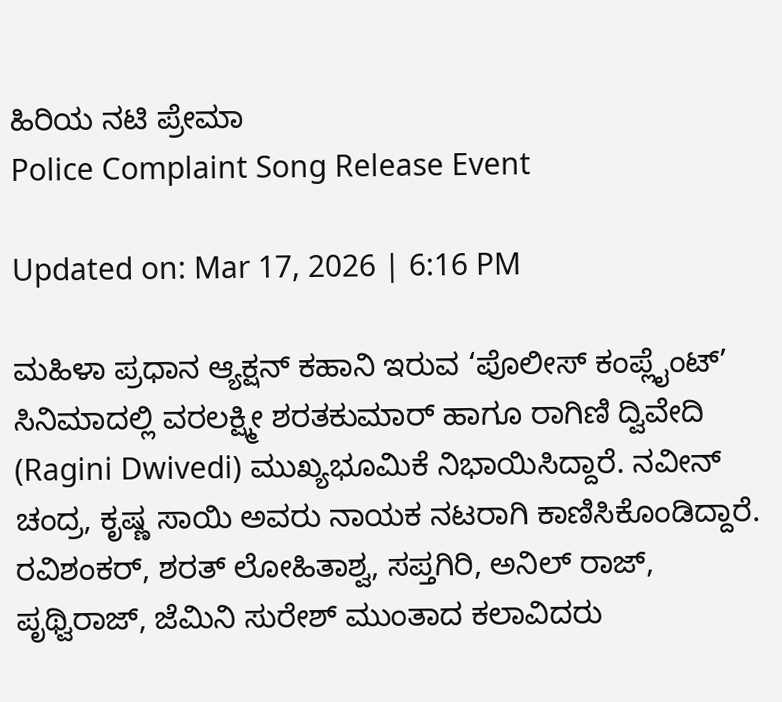ಹಿರಿಯ ನಟಿ ಪ್ರೇಮಾ
Police Complaint Song Release Event

Updated on: Mar 17, 2026 | 6:16 PM

ಮಹಿಳಾ ಪ್ರಧಾನ ಆ್ಯಕ್ಷನ್ ಕಹಾನಿ ಇರುವ ‘ಪೊಲೀಸ್ ಕಂಪ್ಲೈಂಟ್’ ಸಿನಿಮಾದಲ್ಲಿ ವರಲಕ್ಷ್ಮೀ ಶರತಕುಮಾರ್ ಹಾಗೂ ರಾಗಿಣಿ ದ್ವಿವೇದಿ (Ragini Dwivedi) ಮುಖ್ಯಭೂಮಿಕೆ ನಿಭಾಯಿಸಿದ್ದಾರೆ. ನವೀನ್ ಚಂದ್ರ, ಕೃಷ್ಣ ಸಾಯಿ ಅವರು ನಾಯಕ ನಟರಾಗಿ ಕಾಣಿಸಿಕೊಂಡಿದ್ದಾರೆ. ರವಿಶಂಕರ್, ಶರತ್ ಲೋಹಿತಾಶ್ವ, ಸಪ್ತಗಿರಿ, ಅನಿಲ್ ರಾಜ್, ಪೃಥ್ವಿರಾಜ್, ಜೆಮಿನಿ ಸುರೇಶ್ ಮುಂತಾದ ಕಲಾವಿದರು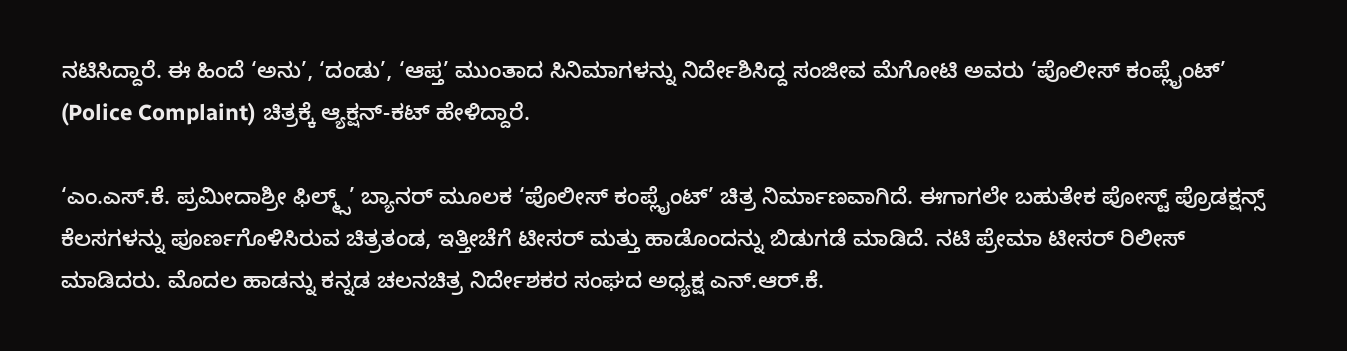ನಟಿಸಿದ್ದಾರೆ. ಈ ಹಿಂದೆ ‘ಅನು’, ‘ದಂಡು’, ‘ಆಪ್ತ’ ಮುಂತಾದ ಸಿನಿಮಾಗಳನ್ನು ನಿರ್ದೇಶಿಸಿದ್ದ ಸಂಜೀವ ಮೆಗೋಟಿ ಅವರು ‘ಪೊಲೀಸ್ ಕಂಪ್ಲೈಂಟ್’ (Police Complaint) ಚಿತ್ರಕ್ಕೆ ಆ್ಯಕ್ಷನ್-ಕಟ್ ಹೇಳಿದ್ದಾರೆ.

‘ಎಂ.ಎಸ್.ಕೆ. ಪ್ರಮೀದಾಶ್ರೀ ಫಿಲ್ಮ್ಸ್’ ಬ್ಯಾನರ್ ಮೂಲಕ ‘ಪೊಲೀಸ್ ಕಂಪ್ಲೈಂಟ್’ ಚಿತ್ರ ನಿರ್ಮಾಣವಾಗಿದೆ. ಈಗಾಗಲೇ ಬಹುತೇಕ ಪೋಸ್ಟ್ ಪ್ರೊಡಕ್ಷನ್ಸ್ ಕೆಲಸಗಳನ್ನು ಪೂರ್ಣಗೊಳಿಸಿರುವ ಚಿತ್ರತಂಡ, ಇತ್ತೀಚೆಗೆ ಟೀಸರ್ ಮತ್ತು ಹಾಡೊಂದನ್ನು ಬಿಡುಗಡೆ ಮಾಡಿದೆ. ನಟಿ ಪ್ರೇಮಾ ಟೀಸರ್ ರಿಲೀಸ್ ಮಾಡಿದರು. ಮೊದಲ ಹಾಡನ್ನು ಕನ್ನಡ ಚಲನಚಿತ್ರ ನಿರ್ದೇಶಕರ ಸಂಘದ ಅಧ್ಯಕ್ಷ ಎನ್.ಆರ್.ಕೆ.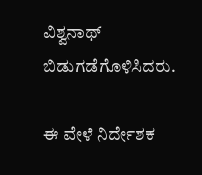ವಿಶ್ವನಾಥ್ ಬಿಡುಗಡೆಗೊಳಿಸಿದರು.

ಈ ವೇಳೆ ನಿರ್ದೇಶಕ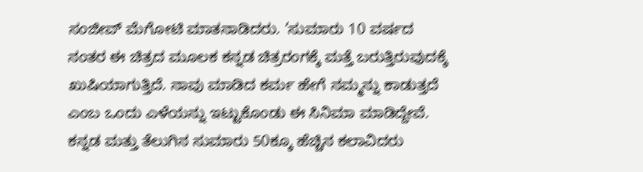ಸಂಜೀವ್ ಮೆಗೋಟಿ ಮಾತನಾಡಿದರು. ‘ಸುಮಾರು 10 ವರ್ಷದ ನಂತರ ಈ ಚಿತ್ರದ ಮೂಲಕ ಕನ್ನಡ ಚಿತ್ರರಂಗಕ್ಕೆ ಮತ್ತೆ ಬರುತ್ತಿರುವುದಕ್ಕೆ ಖುಷಿಯಾಗುತ್ತಿದೆ. ನಾವು ಮಾಡಿದ ಕರ್ಮ ಹೇಗೆ ನಮ್ಮನ್ನು ಕಾಡುತ್ತದೆ ಎಂಬ ಒಂದು ಎಳೆಯನ್ನು ಇಟ್ಟುಕೊಂಡು ಈ ಸಿನಿಮಾ ಮಾಡಿದ್ದೇವೆ. ಕನ್ನಡ ಮತ್ತು ತೆಲುಗಿನ ಸುಮಾರು 50ಕ್ಕೂ ಹೆಚ್ಚಿನ ಕಲಾವಿದರು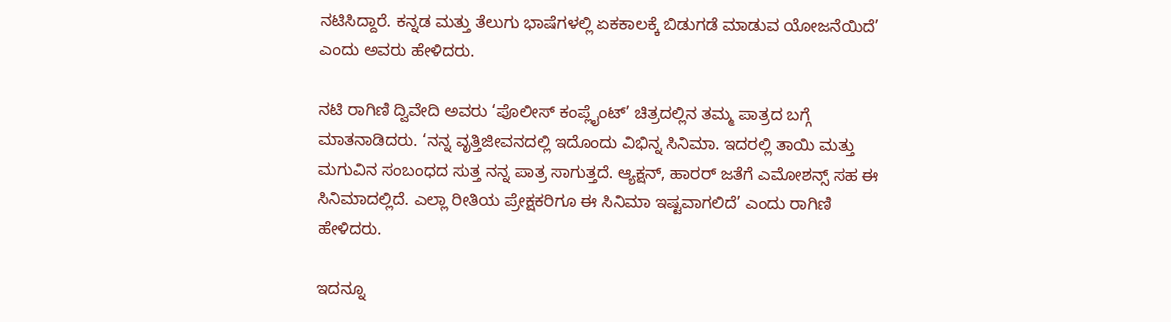ನಟಿಸಿದ್ದಾರೆ. ಕನ್ನಡ ಮತ್ತು ತೆಲುಗು ಭಾಷೆಗಳಲ್ಲಿ ಏಕಕಾಲಕ್ಕೆ ಬಿಡುಗಡೆ ಮಾಡುವ ಯೋಜನೆಯಿದೆ’ ಎಂದು ಅವರು ಹೇಳಿದರು.

ನಟಿ ರಾಗಿಣಿ ದ್ವಿವೇದಿ ಅವರು ‘ಪೊಲೀಸ್ ಕಂಪ್ಲೈಂಟ್’ ಚಿತ್ರದಲ್ಲಿನ ತಮ್ಮ ಪಾತ್ರದ ಬಗ್ಗೆ ಮಾತನಾಡಿದರು. ‘ನನ್ನ ವೃತ್ತಿಜೀವನದಲ್ಲಿ ಇದೊಂದು ವಿಭಿನ್ನ ಸಿನಿಮಾ. ಇದರಲ್ಲಿ ತಾಯಿ ಮತ್ತು ಮಗುವಿನ ಸಂಬಂಧದ ಸುತ್ತ ನನ್ನ ಪಾತ್ರ ಸಾಗುತ್ತದೆ. ಆ್ಯಕ್ಷನ್, ಹಾರರ್ ಜತೆಗೆ ಎಮೋಶನ್ಸ್ ಸಹ ಈ ಸಿನಿಮಾದಲ್ಲಿದೆ. ಎಲ್ಲಾ ರೀತಿಯ ಪ್ರೇಕ್ಷಕರಿಗೂ ಈ ಸಿನಿಮಾ ಇಷ್ಟವಾಗಲಿದೆ’ ಎಂದು ರಾಗಿಣಿ ಹೇಳಿದರು.

ಇದನ್ನೂ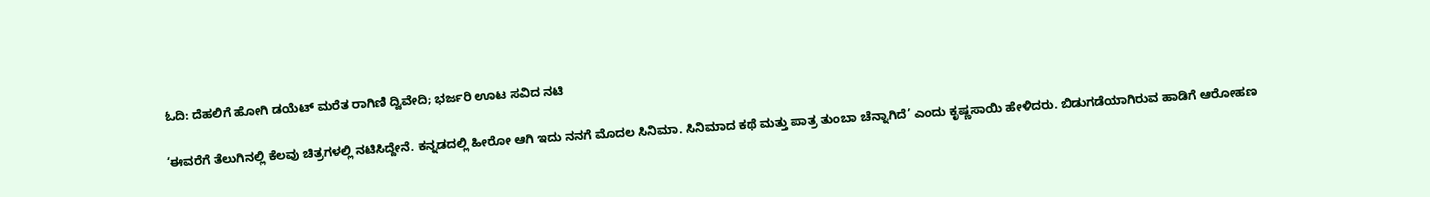ಓದಿ: ದೆಹಲಿಗೆ ಹೋಗಿ ಡಯೆಟ್ ಮರೆತ ರಾಗಿಣಿ ದ್ವಿವೇದಿ; ಭರ್ಜರಿ ಊಟ ಸವಿದ ನಟಿ

‘ಈವರೆಗೆ ತೆಲುಗಿನಲ್ಲಿ ಕೆಲವು ಚಿತ್ರಗಳಲ್ಲಿ ನಟಿಸಿದ್ದೇನೆ. ಕನ್ನಡದಲ್ಲಿ ಹೀರೋ ಆಗಿ ಇದು ನನಗೆ ಮೊದಲ ಸಿನಿಮಾ. ಸಿನಿಮಾದ ಕಥೆ ಮತ್ತು ಪಾತ್ರ ತುಂಬಾ ಚೆನ್ನಾಗಿದೆ’ ಎಂದು ಕೃಷ್ಣಸಾಯಿ ಹೇಳಿದರು. ಬಿಡುಗಡೆಯಾಗಿರುವ ಹಾಡಿಗೆ ಆರೋಹಣ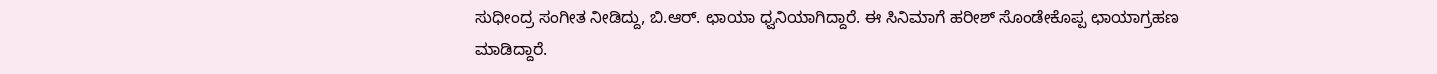ಸುಧೀಂದ್ರ ಸಂಗೀತ ನೀಡಿದ್ದು, ಬಿ.ಆರ್. ಛಾಯಾ ಧ್ವನಿಯಾಗಿದ್ದಾರೆ. ಈ ಸಿನಿಮಾಗೆ ಹರೀಶ್ ಸೊಂಡೇಕೊಪ್ಪ ಛಾಯಾಗ್ರಹಣ ಮಾಡಿದ್ದಾರೆ.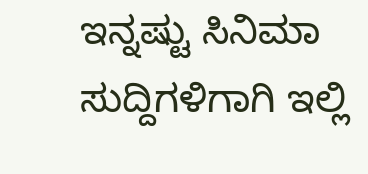ಇನ್ನಷ್ಟು ಸಿನಿಮಾ ಸುದ್ದಿಗಳಿಗಾಗಿ ಇಲ್ಲಿ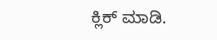ಕ್ಲಿಕ್ ಮಾಡಿ.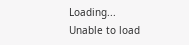Loading...
Unable to load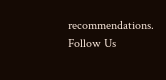recommendations.
Follow Us